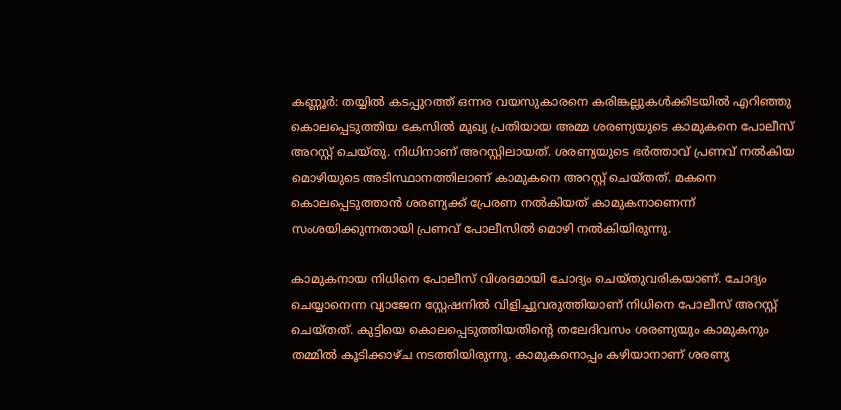കണ്ണൂര്‍: തയ്യില്‍ കടപ്പുറത്ത് ഒന്നര വയസുകാരനെ കരിങ്കല്ലുകള്‍ക്കിടയില്‍ എറിഞ്ഞു കൊലപ്പെടുത്തിയ കേസില്‍ മുഖ്യ പ്രതിയായ അമ്മ ശരണ്യയുടെ കാമുകനെ പോലീസ് അറസ്റ്റ് ചെയ്തു. നിധിനാണ് അറസ്റ്റിലായത്. ശരണ്യയുടെ ഭര്‍ത്താവ് പ്രണവ് നല്‍കിയ മൊഴിയുടെ അടിസ്ഥാനത്തിലാണ് കാമുകനെ അറസ്റ്റ് ചെയ്തത്. മകനെ കൊലപ്പെടുത്താന്‍ ശരണ്യക്ക് പ്രേരണ നല്‍കിയത് കാമുകനാണെന്ന് സംശയിക്കുന്നതായി പ്രണവ് പോലീസില്‍ മൊഴി നല്‍കിയിരുന്നു.

കാമുകനായ നിധിനെ പോലീസ് വിശദമായി ചോദ്യം ചെയ്തുവരികയാണ്. ചോദ്യം ചെയ്യാനെന്ന വ്യാജേന സ്റ്റേഷനില്‍ വിളിച്ചുവരുത്തിയാണ് നിധിനെ പോലീസ് അറസ്റ്റ് ചെയ്തത്. കുട്ടിയെ കൊലപ്പെടുത്തിയതിന്റെ തലേദിവസം ശരണ്യയും കാമുകനും തമ്മില്‍ കൂടിക്കാഴ്ച നടത്തിയിരുന്നു. കാമുകനൊപ്പം കഴിയാനാണ് ശരണ്യ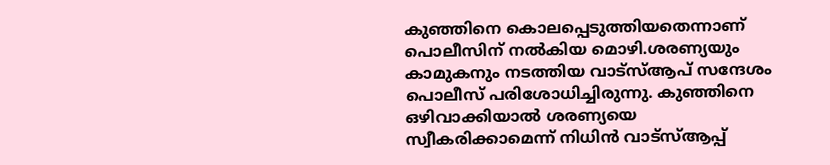കുഞ്ഞിനെ കൊലപ്പെടുത്തിയതെന്നാണ് പൊലീസിന് നല്‍കിയ മൊഴി.ശരണ്യയും കാമുകനും നടത്തിയ വാട്സ്‌ആപ് സന്ദേശം പൊലീസ് പരിശോധിച്ചിരുന്നു. കുഞ്ഞിനെ ഒഴിവാക്കിയാല്‍ ശരണ്യയെ സ്വീകരിക്കാമെന്ന് നിധിന്‍ വാട്സ്‌ആപ്പ്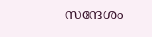സന്ദേശം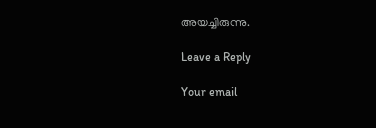അയച്ചിരുന്നു.

Leave a Reply

Your email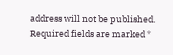address will not be published. Required fields are marked *